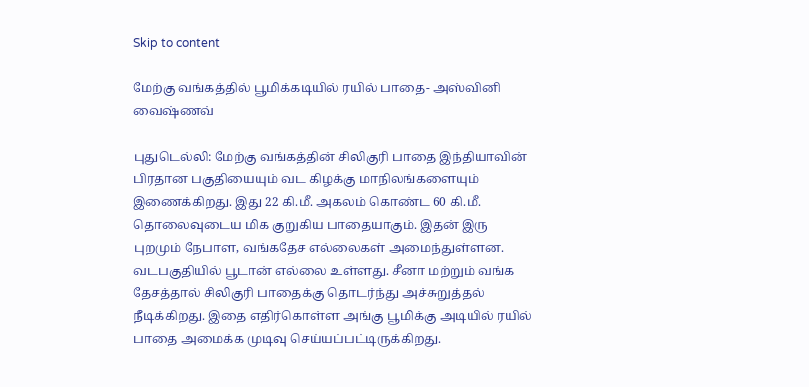Skip to content

மேற்கு வங்கத்தில் பூமிக்கடியில் ரயில் பாதை- அஸ்வினி வைஷ்ணவ்

புதுடெல்லி: மேற்கு வங்கத்தின் சிலிகுரி பாதை இந்தியாவின் பிரதான பகுதியையும் வட கிழக்கு மாநிலங்களையும் இணைக்கிறது. இது 22 கி.மீ. அகலம் கொண்ட 60 கி.மீ. தொலைவுடைய மிக குறுகிய பாதையாகும். இதன் இரு புறமும் நேபாள, வங்கதேச எல்லைகள் அமைந்துள்ளன. வடபகுதியில் பூடான் எல்லை உள்ளது. சீனா மற்றும் வங்க தேசத்தால் சிலிகுரி பாதைக்கு தொடர்ந்து அச்சுறுத்தல் நீடிக்கிறது. இதை எதிர்கொள்ள அங்கு பூமிக்கு அடியில் ரயில் பாதை அமைக்க முடிவு செய்யப்பட்டிருக்கிறது.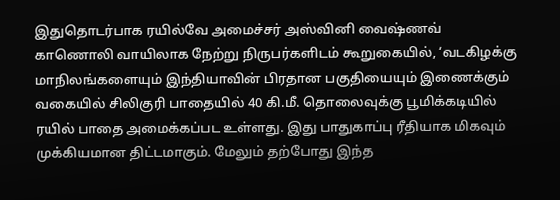இதுதொடர்பாக ரயில்வே அமைச்சர் அஸ்வினி வைஷ்ணவ் காணொலி வாயிலாக நேற்று நிருபர்களிடம் கூறுகையில், ‘வடகிழக்கு மாநிலங்களையும் இந்தியாவின் பிரதான பகுதியையும் இணைக்கும் வகையில் சிலிகுரி பாதையில் 40 கி.மீ. தொலைவுக்கு பூமிக்கடியில் ரயில் பாதை அமைக்கப்பட உள்ளது. இது பாதுகாப்பு ரீதியாக மிகவும் முக்கியமான திட்டமாகும். மேலும் தற்போது இந்த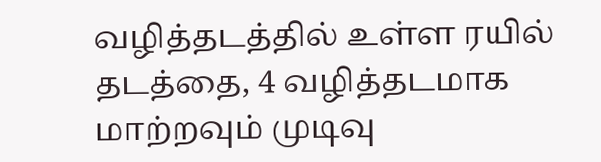வழித்தடத்தில் உள்ள ரயில் தடத்தை, 4 வழித்தடமாக மாற்றவும் முடிவு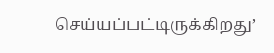செய்யப்பட்டிருக்கிறது’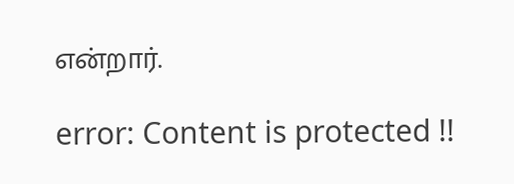என்றார்.

error: Content is protected !!